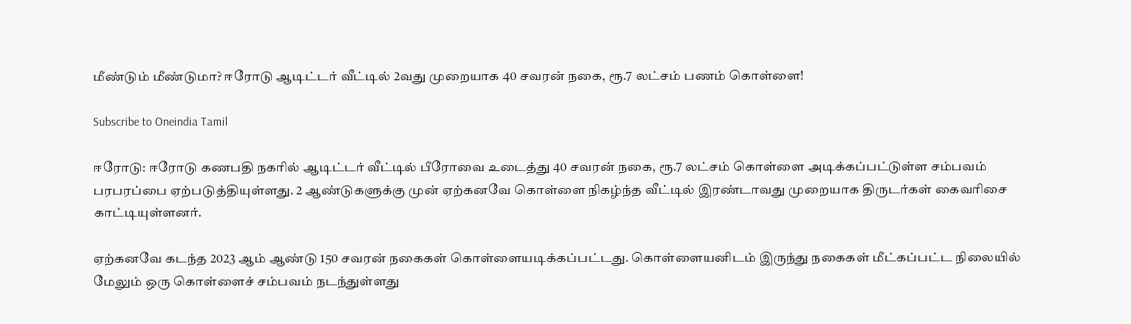மீண்டும் மீண்டுமா? ஈரோடு ஆடிட்டர் வீட்டில் 2வது முறையாக 40 சவரன் நகை, ரூ.7 லட்சம் பணம் கொள்ளை!

Subscribe to Oneindia Tamil

ஈரோடு: ஈரோடு கணபதி நகரில் ஆடிட்டர் வீட்டில் பீரோவை உடைத்து 40 சவரன் நகை, ரூ.7 லட்சம் கொள்ளை அடிக்கப்பட்டுள்ள சம்பவம் பரபரப்பை ஏற்படுத்தியுள்ளது. 2 ஆண்டுகளுக்கு முன் ஏற்கனவே கொள்ளை நிகழ்ந்த வீட்டில் இரண்டாவது முறையாக திருடர்கள் கைவரிசை காட்டியுள்ளனர்.

ஏற்கனவே கடந்த 2023 ஆம் ஆண்டு 150 சவரன் நகைகள் கொள்ளையடிக்கப்பட்டது. கொள்ளையனிடம் இருந்து நகைகள் மீட்கப்பட்ட நிலையில் மேலும் ஒரு கொள்ளைச் சம்பவம் நடந்துள்ளது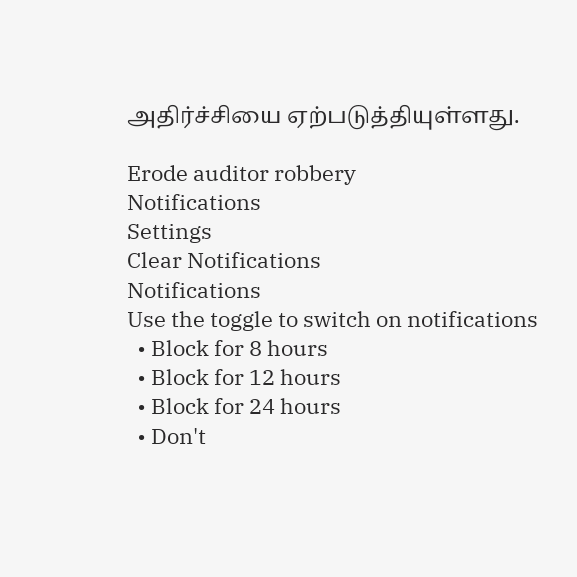அதிர்ச்சியை ஏற்படுத்தியுள்ளது.

Erode auditor robbery
Notifications
Settings
Clear Notifications
Notifications
Use the toggle to switch on notifications
  • Block for 8 hours
  • Block for 12 hours
  • Block for 24 hours
  • Don't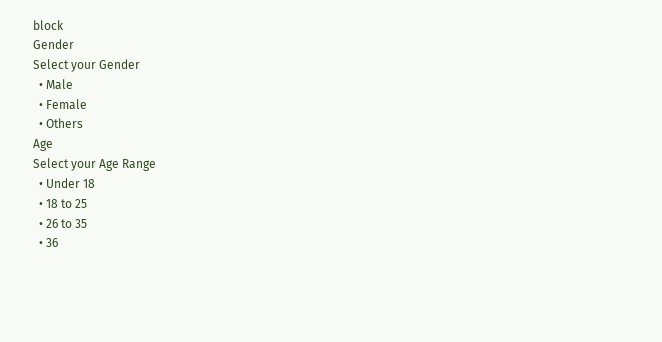block
Gender
Select your Gender
  • Male
  • Female
  • Others
Age
Select your Age Range
  • Under 18
  • 18 to 25
  • 26 to 35
  • 36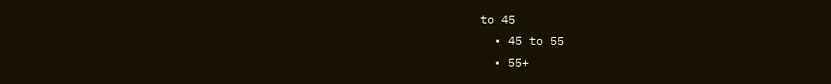to 45
  • 45 to 55
  • 55+